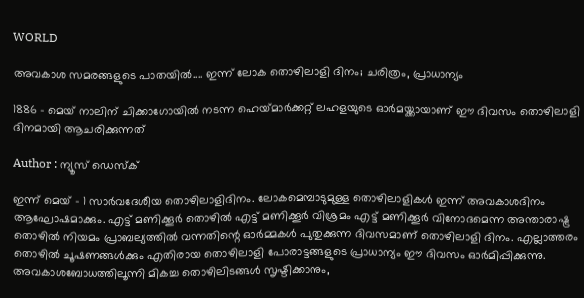WORLD

അവകാശ സമരങ്ങളുടെ പാതയിൽ.... ഇന്ന് ലോക തൊഴിലാളി ദിനം; ചരിത്രം, പ്രാധാന്യം

1886 - മെയ് നാലിന് ചിക്കാഗോയിൽ നടന്ന ഹെയ്‌മാർക്കറ്റ് ലഹളയുടെ ഓർമയ്ക്കായാണ് ഈ ദിവസം തൊഴിലാളി ദിനമായി ആചരിക്കുന്നത്

Author : ന്യൂസ് ഡെസ്ക്

ഇന്ന് മെയ് - 1 സാർവദേശീയ തൊഴിലാളിദിനം. ലോകമെമ്പാടുമുള്ള തൊഴിലാളികൾ ഇന്ന് അവകാശദിനം ആഘോഷമാക്കും. എട്ട് മണിക്കൂർ തൊഴിൽ എട്ട് മണിക്കൂർ വിശ്രമം എട്ട് മണിക്കൂർ വിനോദമെന്ന അന്താരാഷ്ട്ര തൊഴിൽ നിയമം പ്രാബല്യത്തിൽ വന്നതിന്റെ ഓർമ്മകൾ പുതുക്കുന്ന ദിവസമാണ് തൊഴിലാളി ദിനം. എല്ലാത്തരം തൊഴിൽ ചൂഷണങ്ങൾക്കും എതിരായ തൊഴിലാളി പോരാട്ടങ്ങളുടെ പ്രാധാന്യം ഈ ദിവസം ഓർമിപ്പിക്കുന്നു. അവകാശബോധത്തിലൂന്നി മികച്ച തൊഴിലിടങ്ങൾ സൃഷ്ടിക്കാനും,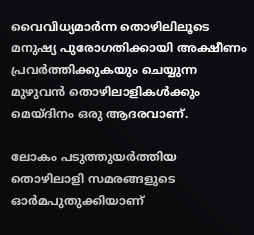വൈവിധ്യമാർന്ന തൊഴിലിലൂടെ മനുഷ്യ പുരോഗതിക്കായി അക്ഷീണം പ്രവർത്തിക്കുകയും ചെയ്യുന്ന മുഴുവൻ തൊഴിലാളികൾക്കും മെയ്ദിനം ഒരു ആദരവാണ്.

ലോകം പടുത്തുയർത്തിയ തൊഴിലാളി സമരങ്ങളുടെ ഓർമപുതുക്കിയാണ്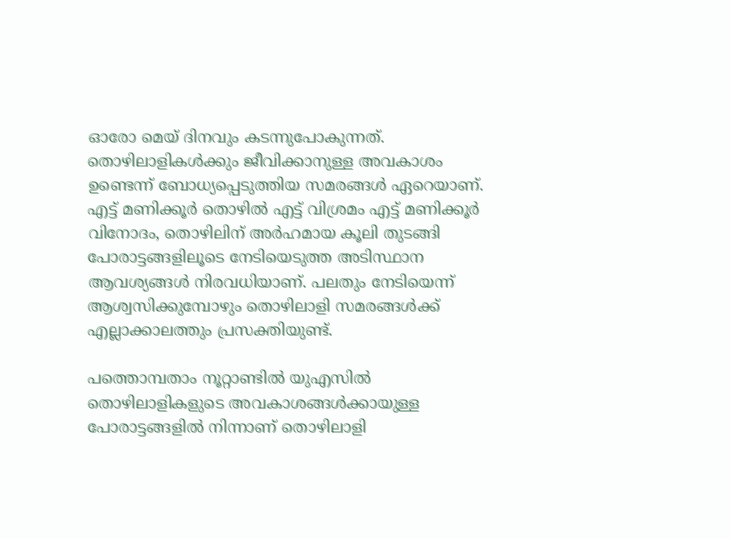ഓരോ മെയ് ദിനവും കടന്നുപോകുന്നത്. തൊഴിലാളികൾക്കും ജീവിക്കാനുള്ള അവകാശം ഉണ്ടെന്ന് ബോധ്യപ്പെടുത്തിയ സമരങ്ങൾ ഏറെയാണ്. എട്ട് മണിക്കൂർ തൊഴിൽ എട്ട് വിശ്രമം എട്ട് മണിക്കൂർ വിനോദം, തൊഴിലിന് അർഹമായ കൂലി തുടങ്ങി പോരാട്ടങ്ങളിലൂടെ നേടിയെടുത്ത അടിസ്ഥാന ആവശ്യങ്ങൾ നിരവധിയാണ്. പലതും നേടിയെന്ന് ആശ്വസിക്കുമ്പോഴും തൊഴിലാളി സമരങ്ങൾക്ക് എല്ലാക്കാലത്തും പ്രസക്തിയുണ്ട്.

പത്തൊമ്പതാം നൂറ്റാണ്ടില്‍ യുഎസിൽ തൊഴിലാളികളുടെ അവകാശങ്ങൾക്കായുള്ള പോരാട്ടങ്ങളില്‍ നിന്നാണ് തൊഴിലാളി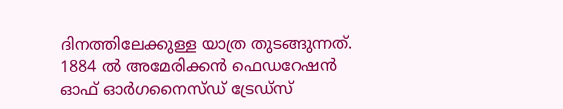ദിനത്തിലേക്കുള്ള യാത്ര തുടങ്ങുന്നത്. 1884 ൽ അമേരിക്കന്‍ ഫെഡറേഷന്‍ ഓഫ് ഓര്‍ഗനൈസ്ഡ് ട്രേഡ്‌സ്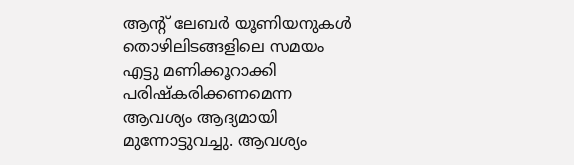ആന്റ് ലേബര്‍ യൂണിയനുകള്‍ തൊഴിലിടങ്ങളിലെ സമയം എട്ടു മണിക്കൂറാക്കി പരിഷ്‌കരിക്കണമെന്ന ആവശ്യം ആദ്യമായി മുന്നോട്ടുവച്ചു. ആവശ്യം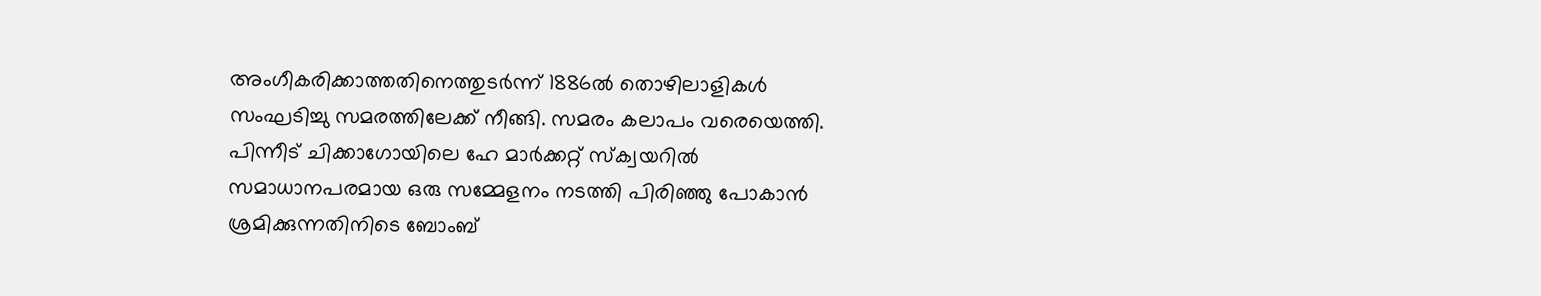അംഗീകരിക്കാത്തതിനെത്തുടര്‍ന്ന് 1886ല്‍ തൊഴിലാളികള്‍ സംഘടിച്ചു സമരത്തിലേക്ക് നീങ്ങി. സമരം കലാപം വരെയെത്തി. പിന്നീട് ചിക്കാഗോയിലെ ഹേ മാര്‍ക്കറ്റ് സ്‌ക്വയറില്‍ സമാധാനപരമായ ഒരു സമ്മേളനം നടത്തി പിരിഞ്ഞു പോകാന്‍ ശ്രമിക്കുന്നതിനിടെ ബോംബ്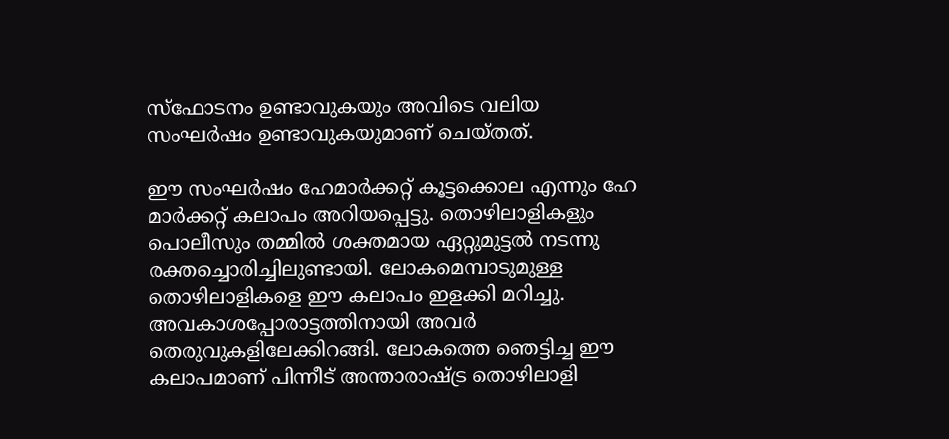സ്‌ഫോടനം ഉണ്ടാവുകയും അവിടെ വലിയ സംഘര്‍ഷം ഉണ്ടാവുകയുമാണ് ചെയ്തത്.

ഈ സംഘര്‍ഷം ഹേമാര്‍ക്കറ്റ് കൂട്ടക്കൊല എന്നും ഹേ മാര്‍ക്കറ്റ് കലാപം അറിയപ്പെട്ടു. തൊഴിലാളികളും പൊലീസും തമ്മില്‍ ശക്തമായ ഏറ്റുമുട്ടല്‍ നടന്നു രക്തച്ചൊരിച്ചിലുണ്ടായി. ലോകമെമ്പാടുമുള്ള തൊഴിലാളികളെ ഈ കലാപം ഇളക്കി മറിച്ചു. അവകാശപ്പോരാട്ടത്തിനായി അവർ തെരുവുകളിലേക്കിറങ്ങി. ലോകത്തെ ഞെട്ടിച്ച ഈ കലാപമാണ് പിന്നീട് അന്താരാഷ്ട്ര തൊഴിലാളി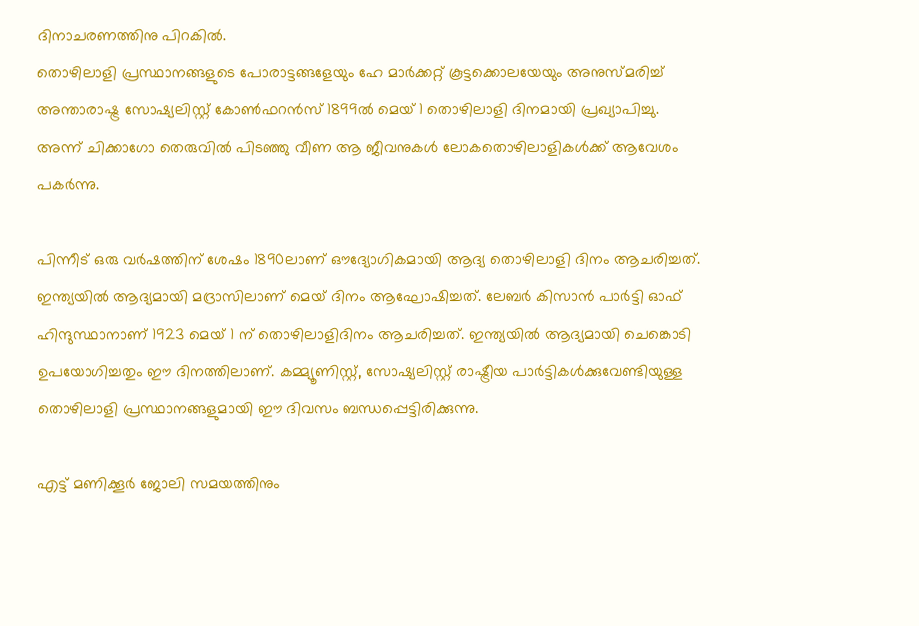ദിനാചരണത്തിനു പിറകിൽ.
തൊഴിലാളി പ്രസ്ഥാനങ്ങളുടെ പോരാട്ടങ്ങളേയും ഹേ മാര്‍ക്കറ്റ് കൂട്ടക്കൊലയേയും അനുസ്മരിച്ച് അന്താരാഷ്ട്ര സോഷ്യലിസ്റ്റ് കോണ്‍ഫറന്‍സ് 1899ല്‍ മെയ് 1 തൊഴിലാളി ദിനമായി പ്രഖ്യാപിച്ചു. അന്ന് ചിക്കാഗോ തെരുവില്‍ പിടഞ്ഞു വീണ ആ ജീവനുകൾ ലോകതൊഴിലാളികൾക്ക് ആവേശം പകർന്നു.

പിന്നീട് ഒരു വര്‍ഷത്തിന് ശേഷം 1890ലാണ് ഔദ്യോഗികമായി ആദ്യ തൊഴിലാളി ദിനം ആചരിച്ചത്. ഇന്ത്യയില്‍ ആദ്യമായി മദ്രാസിലാണ് മെയ് ദിനം ആഘോഷിച്ചത്. ലേബര്‍ കിസാന്‍ പാര്‍ട്ടി ഓഫ് ഹിന്ദുസ്ഥാനാണ് 1923 മെയ് 1 ന് തൊഴിലാളിദിനം ആചരിച്ചത്. ഇന്ത്യയില്‍ ആദ്യമായി ചെങ്കൊടി ഉപയോഗിച്ചതും ഈ ദിനത്തിലാണ്. കമ്മ്യൂണിസ്റ്റ്, സോഷ്യലിസ്റ്റ് രാഷ്ട്രീയ പാര്‍ട്ടികള്‍ക്കുവേണ്ടിയുള്ള തൊഴിലാളി പ്രസ്ഥാനങ്ങളുമായി ഈ ദിവസം ബന്ധപ്പെട്ടിരിക്കുന്നു.

എട്ട് മണിക്കൂർ ജോലി സമയത്തിനും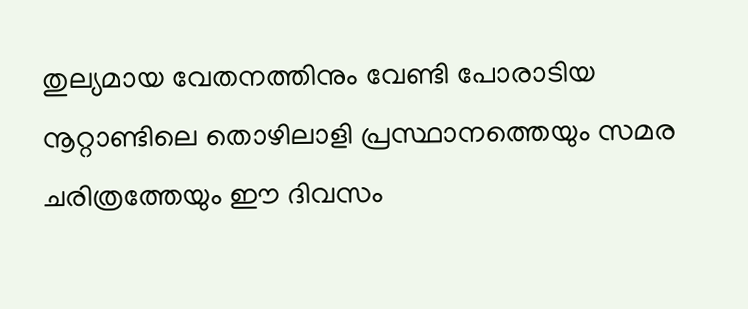തുല്യമായ വേതനത്തിനും വേണ്ടി പോരാടിയ നൂറ്റാണ്ടിലെ തൊഴിലാളി പ്രസ്ഥാനത്തെയും സമര ചരിത്രത്തേയും ഈ ദിവസം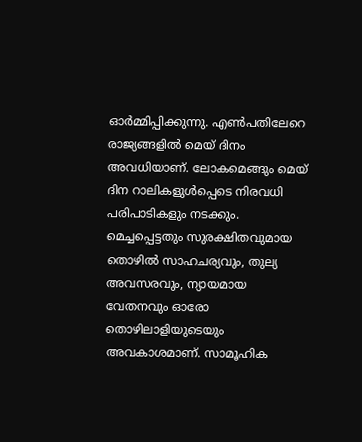ഓർമ്മിപ്പിക്കുന്നു. എൺപതിലേറെ രാജ്യങ്ങളിൽ മെയ് ദിനം അവധിയാണ്. ലോകമെങ്ങും മെയ് ദിന റാലികളുൾപ്പെടെ നിരവധി പരിപാടികളും നടക്കും. മെച്ചപ്പെട്ടതും സുരക്ഷിതവുമായ തൊഴിൽ സാഹചര്യവും, തുല്യ അവസരവും, ന്യായമായ വേതനവും ഓരോ തൊഴിലാളിയുടെയും അവകാശമാണ്. സാമൂഹിക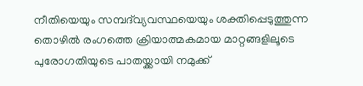നീതിയെയും സമ്പദ്‌വ്യവസ്ഥയെയും ശക്തിപ്പെടുത്തുന്ന തൊഴിൽ രംഗത്തെ ക്രിയാത്മകമായ മാറ്റങ്ങളിലൂടെ പുരോഗതിയുടെ പാതയ്ക്കായി നമുക്ക്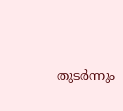തുടർന്നും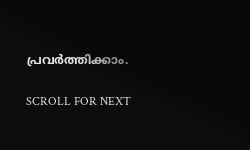പ്രവർത്തിക്കാം.

SCROLL FOR NEXT